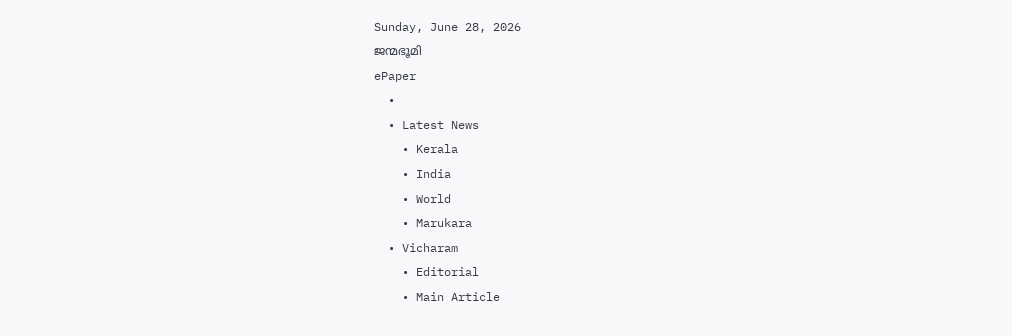Sunday, June 28, 2026
ജന്മഭൂമി
ePaper
  •
  • Latest News
    • Kerala
    • India
    • World
    • Marukara
  • Vicharam
    • Editorial
    • Main Article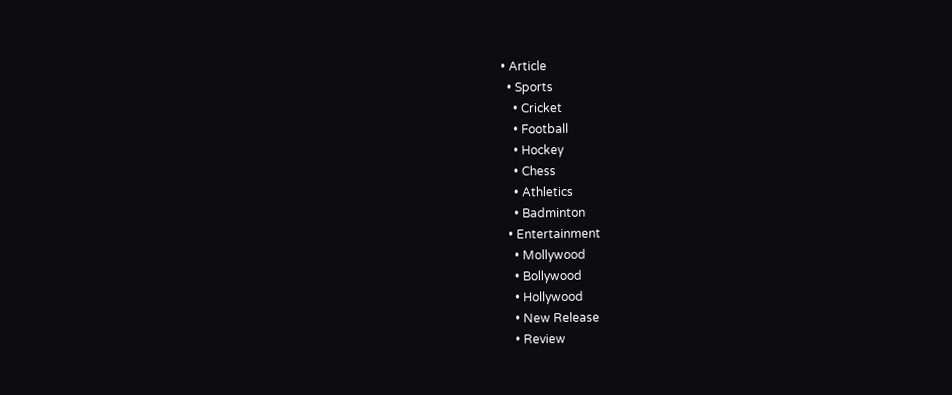• Article
  • Sports
    • Cricket
    • Football
    • Hockey
    • Chess
    • Athletics
    • Badminton
  • Entertainment
    • Mollywood
    • Bollywood
    • Hollywood
    • New Release
    • Review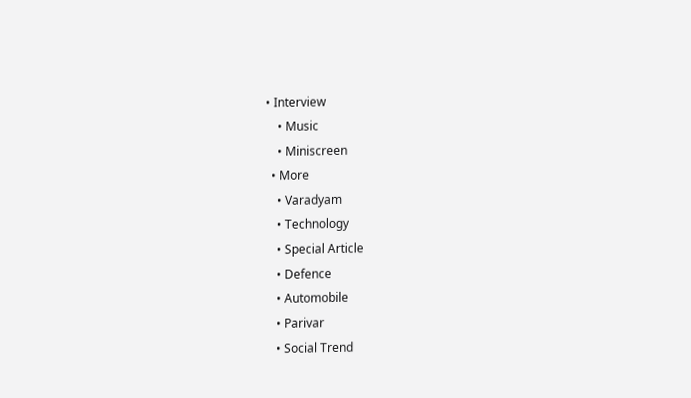• Interview
    • Music
    • Miniscreen
  • More
    • Varadyam
    • Technology
    • Special Article
    • Defence
    • Automobile
    • Parivar
    • Social Trend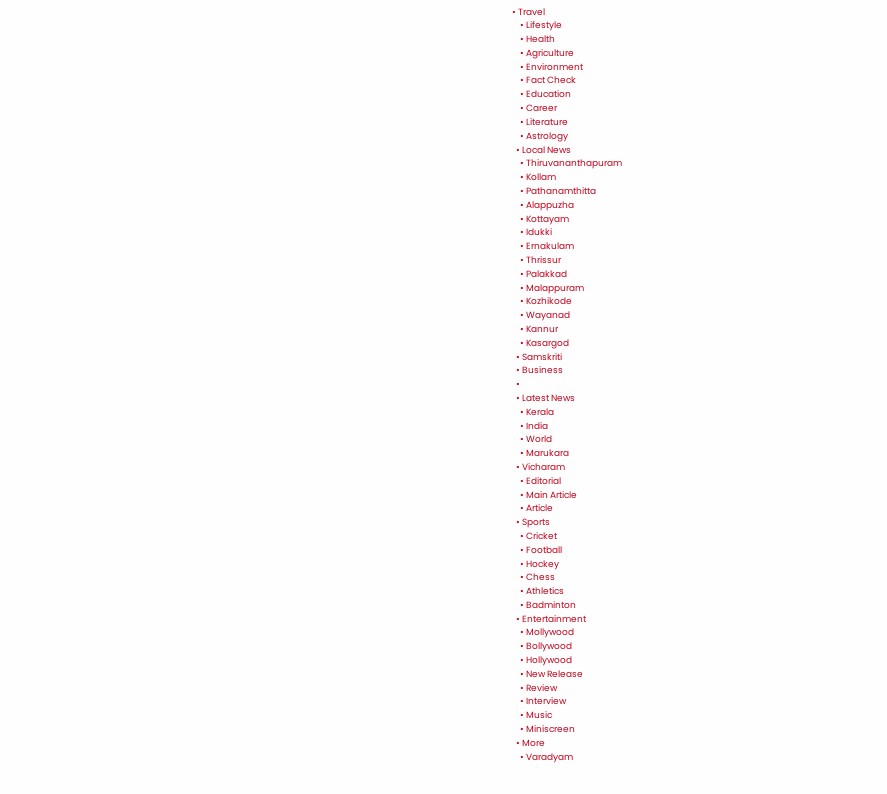• Travel
    • Lifestyle
    • Health
    • Agriculture
    • Environment
    • Fact Check
    • Education
    • Career
    • Literature
    • Astrology
  • Local News
    • Thiruvananthapuram
    • Kollam
    • Pathanamthitta
    • Alappuzha
    • Kottayam
    • Idukki
    • Ernakulam
    • Thrissur
    • Palakkad
    • Malappuram
    • Kozhikode
    • Wayanad
    • Kannur
    • Kasargod
  • Samskriti
  • Business
  •
  • Latest News
    • Kerala
    • India
    • World
    • Marukara
  • Vicharam
    • Editorial
    • Main Article
    • Article
  • Sports
    • Cricket
    • Football
    • Hockey
    • Chess
    • Athletics
    • Badminton
  • Entertainment
    • Mollywood
    • Bollywood
    • Hollywood
    • New Release
    • Review
    • Interview
    • Music
    • Miniscreen
  • More
    • Varadyam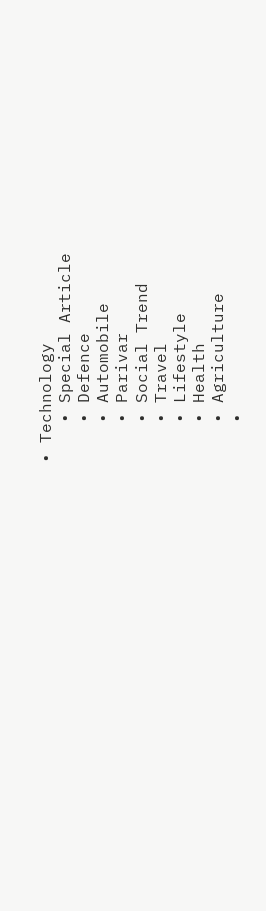• Technology
    • Special Article
    • Defence
    • Automobile
    • Parivar
    • Social Trend
    • Travel
    • Lifestyle
    • Health
    • Agriculture
    •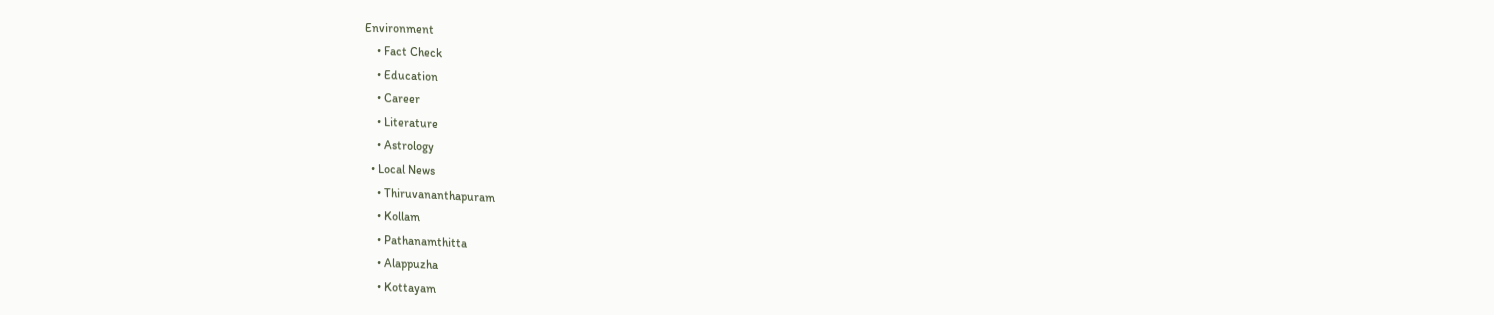Environment
    • Fact Check
    • Education
    • Career
    • Literature
    • Astrology
  • Local News
    • Thiruvananthapuram
    • Kollam
    • Pathanamthitta
    • Alappuzha
    • Kottayam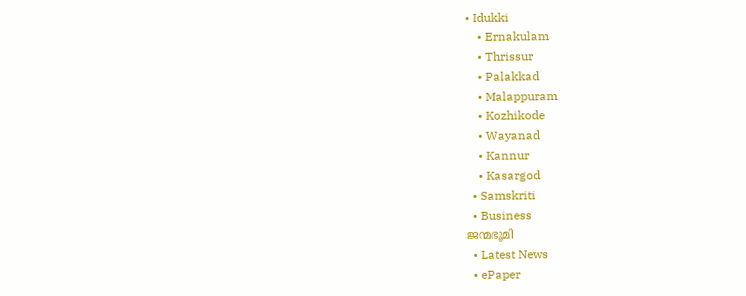• Idukki
    • Ernakulam
    • Thrissur
    • Palakkad
    • Malappuram
    • Kozhikode
    • Wayanad
    • Kannur
    • Kasargod
  • Samskriti
  • Business
ജന്മഭൂമി
  • Latest News
  • ePaper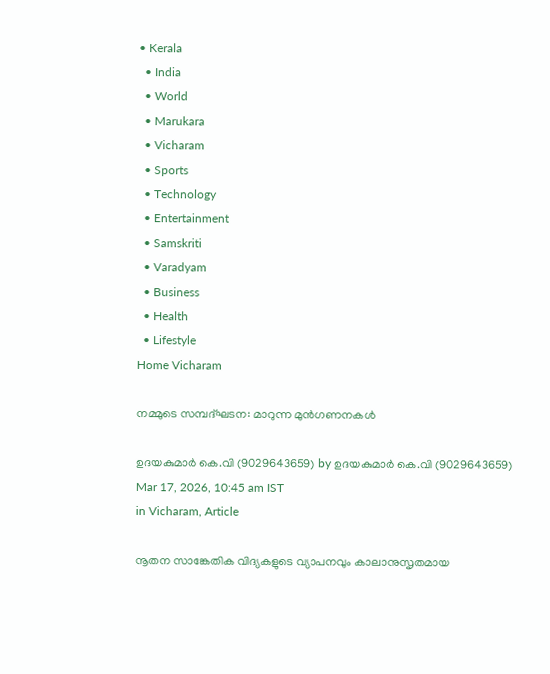• Kerala
  • India
  • World
  • Marukara
  • Vicharam
  • Sports
  • Technology
  • Entertainment
  • Samskriti
  • Varadyam
  • Business
  • Health
  • Lifestyle
Home Vicharam

നമ്മുടെ സമ്പദ്ഘടന: മാറുന്ന മുന്‍ഗണനകള്‍

ഉദയകുമാര്‍ കെ.വി (9029643659) by ഉദയകുമാര്‍ കെ.വി (9029643659)
Mar 17, 2026, 10:45 am IST
in Vicharam, Article

നൂതന സാങ്കേതിക വിദ്യകളുടെ വ്യാപനവും കാലാനുസൃതമായ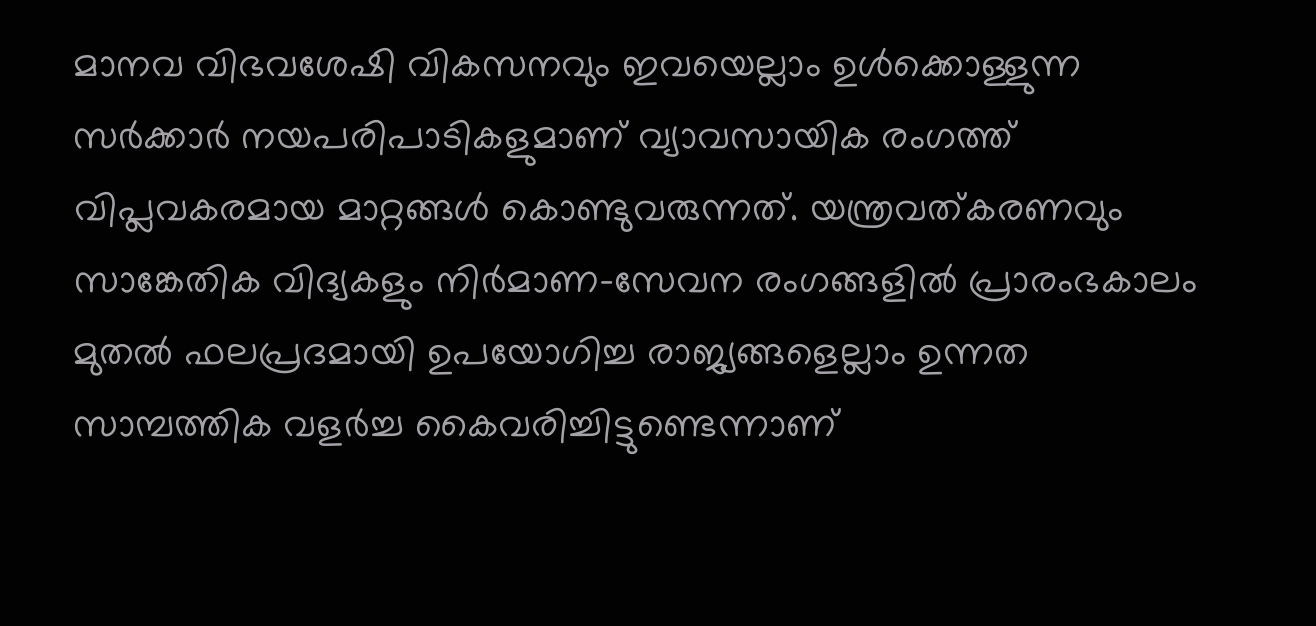മാനവ വിഭവശേഷി വികസനവും ഇവയെല്ലാം ഉള്‍ക്കൊള്ളുന്ന സര്‍ക്കാര്‍ നയപരിപാടികളുമാണ് വ്യാവസായിക രംഗത്ത് വിപ്ലവകരമായ മാറ്റങ്ങള്‍ കൊണ്ടുവരുന്നത്. യന്ത്രവത്കരണവും സാങ്കേതിക വിദ്യകളും നിര്‍മാണ-സേവന രംഗങ്ങളില്‍ പ്രാരംഭകാലം മുതല്‍ ഫലപ്രദമായി ഉപയോഗിച്ച രാജ്യങ്ങളെല്ലാം ഉന്നത സാമ്പത്തിക വളര്‍ച്ച കൈവരിച്ചിട്ടുണ്ടെന്നാണ്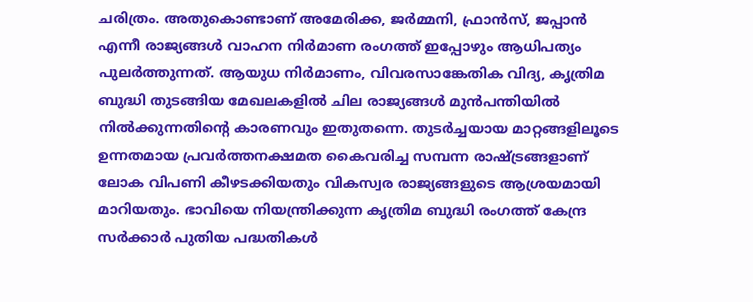ചരിത്രം. അതുകൊണ്ടാണ് അമേരിക്ക, ജര്‍മ്മനി, ഫ്രാന്‍സ്, ജപ്പാന്‍ എന്നീ രാജ്യങ്ങള്‍ വാഹന നിര്‍മാണ രംഗത്ത് ഇപ്പോഴും ആധിപത്യം പുലര്‍ത്തുന്നത്. ആയുധ നിര്‍മാണം, വിവരസാങ്കേതിക വിദ്യ, കൃത്രിമ ബുദ്ധി തുടങ്ങിയ മേഖലകളില്‍ ചില രാജ്യങ്ങള്‍ മുന്‍പന്തിയില്‍ നില്‍ക്കുന്നതിന്റെ കാരണവും ഇതുതന്നെ. തുടര്‍ച്ചയായ മാറ്റങ്ങളിലൂടെ ഉന്നതമായ പ്രവര്‍ത്തനക്ഷമത കൈവരിച്ച സമ്പന്ന രാഷ്‌ട്രങ്ങളാണ് ലോക വിപണി കീഴടക്കിയതും വികസ്വര രാജ്യങ്ങളുടെ ആശ്രയമായി മാറിയതും. ഭാവിയെ നിയന്ത്രിക്കുന്ന കൃത്രിമ ബുദ്ധി രംഗത്ത് കേന്ദ്ര സര്‍ക്കാര്‍ പുതിയ പദ്ധതികള്‍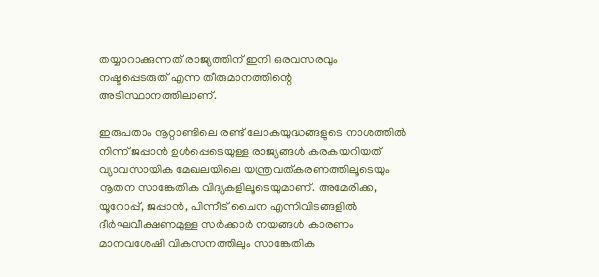തയ്യാറാക്കുന്നത് രാജ്യത്തിന് ഇനി ഒരവസരവും നഷ്ടപ്പെടരുത് എന്ന തീരുമാനത്തിന്റെ അടിസ്ഥാനത്തിലാണ്.

ഇരുപതാം നൂറ്റാണ്ടിലെ രണ്ട് ലോകയുദ്ധങ്ങളുടെ നാശത്തില്‍ നിന്ന് ജപ്പാന്‍ ഉള്‍പ്പെടെയുള്ള രാജ്യങ്ങള്‍ കരകയറിയത് വ്യാവസായിക മേഖലയിലെ യന്ത്രവത്കരണത്തിലൂടെയും നൂതന സാങ്കേതിക വിദ്യകളിലൂടെയുമാണ്. അമേരിക്ക, യൂറോപ്പ്, ജപ്പാന്‍, പിന്നീട് ചൈന എന്നിവിടങ്ങളില്‍ ദീര്‍ഘവീക്ഷണമുള്ള സര്‍ക്കാര്‍ നയങ്ങള്‍ കാരണം മാനവശേഷി വികസനത്തിലും സാങ്കേതിക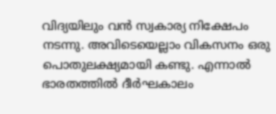വിദ്യയിലും വന്‍ സ്വകാര്യ നിക്ഷേപം നടന്നു. അവിടെയെല്ലാം വികസനം ഒരു പൊതുലക്ഷ്യമായി കണ്ടു. എന്നാല്‍ ഭാരതത്തില്‍ ദീര്‍ഘകാലം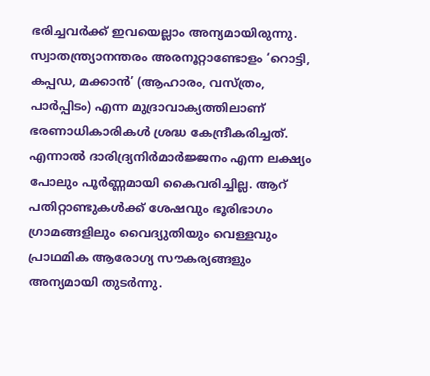ഭരിച്ചവര്‍ക്ക് ഇവയെല്ലാം അന്യമായിരുന്നു. സ്വാതന്ത്ര്യാനന്തരം അരനൂറ്റാണ്ടോളം ‘റൊട്ടി, കപ്പഡ, മക്കാന്‍’ (ആഹാരം, വസ്ത്രം, പാര്‍പ്പിടം) എന്ന മുദ്രാവാക്യത്തിലാണ് ഭരണാധികാരികള്‍ ശ്രദ്ധ കേന്ദ്രീകരിച്ചത്. എന്നാല്‍ ദാരിദ്ര്യനിര്‍മാര്‍ജ്ജനം എന്ന ലക്ഷ്യം പോലും പൂര്‍ണ്ണമായി കൈവരിച്ചില്ല. ആറ് പതിറ്റാണ്ടുകള്‍ക്ക് ശേഷവും ഭൂരിഭാഗം ഗ്രാമങ്ങളിലും വൈദ്യുതിയും വെള്ളവും പ്രാഥമിക ആരോഗ്യ സൗകര്യങ്ങളും അന്യമായി തുടര്‍ന്നു.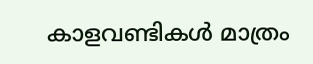കാളവണ്ടികള്‍ മാത്രം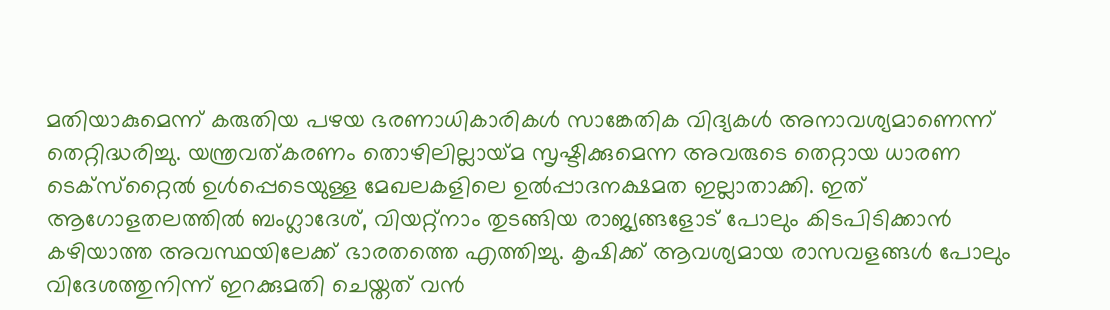മതിയാകുമെന്ന് കരുതിയ പഴയ ഭരണാധികാരികള്‍ സാങ്കേതിക വിദ്യകള്‍ അനാവശ്യമാണെന്ന് തെറ്റിദ്ധരിച്ചു. യന്ത്രവത്കരണം തൊഴിലില്ലായ്‌മ സൃഷ്ടിക്കുമെന്ന അവരുടെ തെറ്റായ ധാരണ ടെക്‌സ്‌റ്റൈല്‍ ഉള്‍പ്പെടെയുള്ള മേഖലകളിലെ ഉല്‍പ്പാദനക്ഷമത ഇല്ലാതാക്കി. ഇത് ആഗോളതലത്തില്‍ ബംഗ്ലാദേശ്, വിയറ്റ്‌നാം തുടങ്ങിയ രാജ്യങ്ങളോട് പോലും കിടപിടിക്കാന്‍ കഴിയാത്ത അവസ്ഥയിലേക്ക് ഭാരതത്തെ എത്തിച്ചു. കൃഷിക്ക് ആവശ്യമായ രാസവളങ്ങള്‍ പോലും വിദേശത്തുനിന്ന് ഇറക്കുമതി ചെയ്തത് വന്‍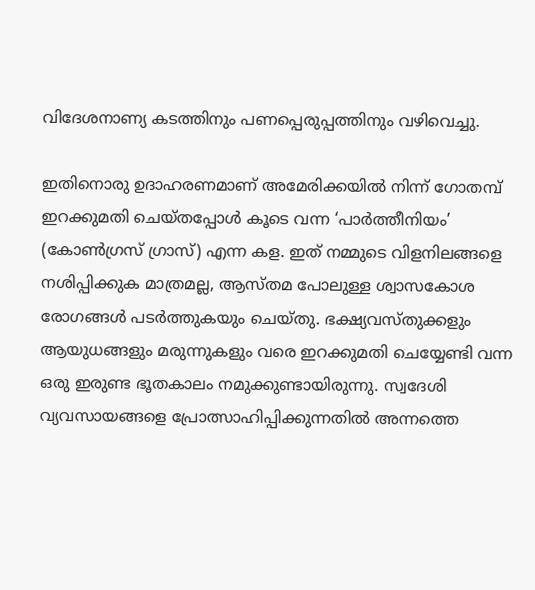വിദേശനാണ്യ കടത്തിനും പണപ്പെരുപ്പത്തിനും വഴിവെച്ചു.

ഇതിനൊരു ഉദാഹരണമാണ് അമേരിക്കയില്‍ നിന്ന് ഗോതമ്പ് ഇറക്കുമതി ചെയ്തപ്പോള്‍ കൂടെ വന്ന ‘പാര്‍ത്തീനിയം’ (കോണ്‍ഗ്രസ് ഗ്രാസ്) എന്ന കള. ഇത് നമ്മുടെ വിളനിലങ്ങളെ നശിപ്പിക്കുക മാത്രമല്ല, ആസ്തമ പോലുള്ള ശ്വാസകോശ രോഗങ്ങള്‍ പടര്‍ത്തുകയും ചെയ്തു. ഭക്ഷ്യവസ്തുക്കളും ആയുധങ്ങളും മരുന്നുകളും വരെ ഇറക്കുമതി ചെയ്യേണ്ടി വന്ന ഒരു ഇരുണ്ട ഭൂതകാലം നമുക്കുണ്ടായിരുന്നു. സ്വദേശി വ്യവസായങ്ങളെ പ്രോത്സാഹിപ്പിക്കുന്നതില്‍ അന്നത്തെ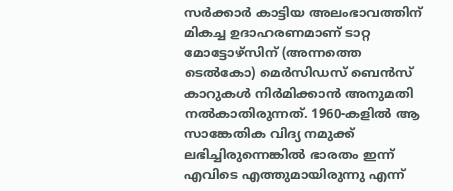സര്‍ക്കാര്‍ കാട്ടിയ അലംഭാവത്തിന് മികച്ച ഉദാഹരണമാണ് ടാറ്റ മോട്ടോഴ്സിന് (അന്നത്തെ ടെല്‍കോ) മെര്‍സിഡസ് ബെന്‍സ് കാറുകള്‍ നിര്‍മിക്കാന്‍ അനുമതി നല്‍കാതിരുന്നത്. 1960-കളില്‍ ആ സാങ്കേതിക വിദ്യ നമുക്ക് ലഭിച്ചിരുന്നെങ്കില്‍ ഭാരതം ഇന്ന് എവിടെ എത്തുമായിരുന്നു എന്ന്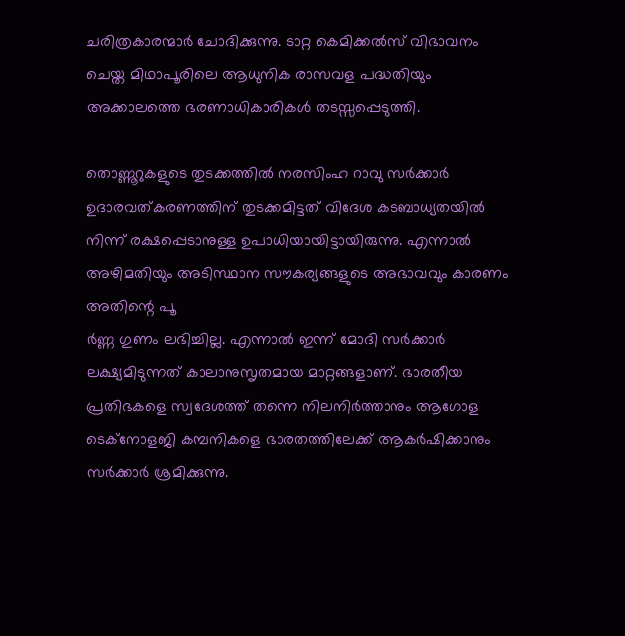ചരിത്രകാരന്മാര്‍ ചോദിക്കുന്നു. ടാറ്റ കെമിക്കല്‍സ് വിഭാവനം ചെയ്ത മിഥാപൂരിലെ ആധുനിക രാസവള പദ്ധതിയും അക്കാലത്തെ ഭരണാധികാരികള്‍ തടസ്സപ്പെടുത്തി.

തൊണ്ണൂറുകളുടെ തുടക്കത്തില്‍ നരസിംഹ റാവു സര്‍ക്കാര്‍ ഉദാരവത്കരണത്തിന് തുടക്കമിട്ടത് വിദേശ കടബാധ്യതയില്‍ നിന്ന് രക്ഷപ്പെടാനുള്ള ഉപാധിയായിട്ടായിരുന്നു. എന്നാല്‍ അഴിമതിയും അടിസ്ഥാന സൗകര്യങ്ങളുടെ അഭാവവും കാരണം അതിന്റെ പൂ
ര്‍ണ്ണ ഗുണം ലഭിച്ചില്ല. എന്നാല്‍ ഇന്ന് മോദി സര്‍ക്കാര്‍ ലക്ഷ്യമിടുന്നത് കാലാനുസൃതമായ മാറ്റങ്ങളാണ്. ഭാരതീയ പ്രതിഭകളെ സ്വദേശത്ത് തന്നെ നിലനിര്‍ത്താനും ആഗോള ടെക്‌നോളജി കമ്പനികളെ ഭാരതത്തിലേക്ക് ആകര്‍ഷിക്കാനും സര്‍ക്കാര്‍ ശ്രമിക്കുന്നു.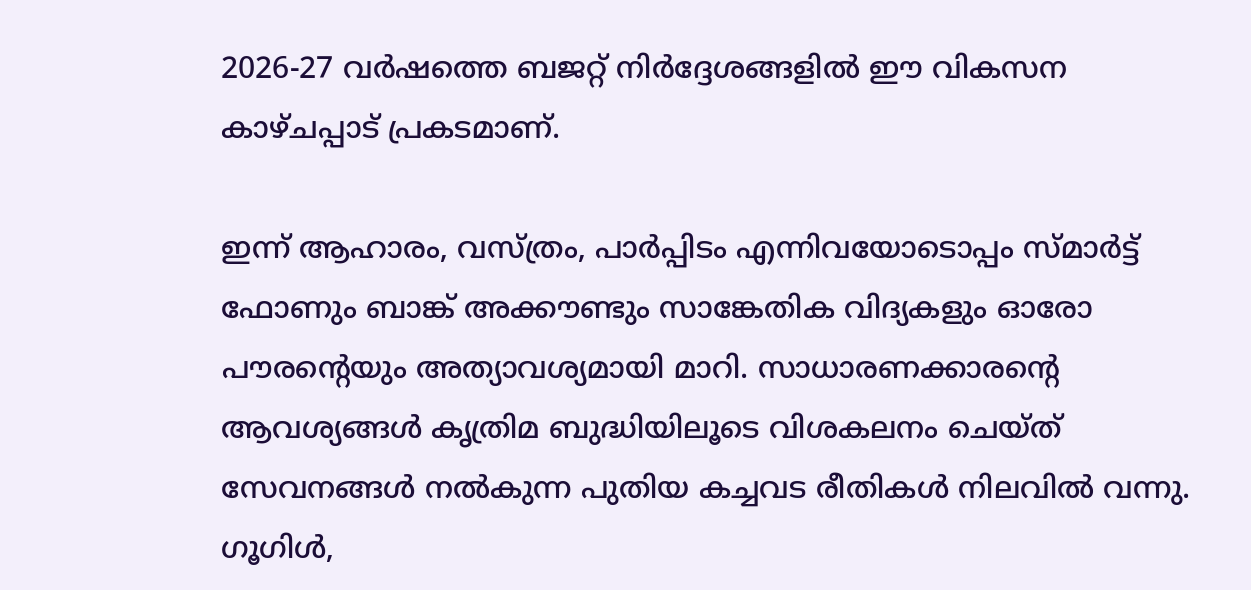2026-27 വര്‍ഷത്തെ ബജറ്റ് നിര്‍ദ്ദേശങ്ങളില്‍ ഈ വികസന കാഴ്ചപ്പാട് പ്രകടമാണ്.

ഇന്ന് ആഹാരം, വസ്ത്രം, പാര്‍പ്പിടം എന്നിവയോടൊപ്പം സ്മാര്‍ട്ട് ഫോണും ബാങ്ക് അക്കൗണ്ടും സാങ്കേതിക വിദ്യകളും ഓരോ പൗരന്റെയും അത്യാവശ്യമായി മാറി. സാധാരണക്കാരന്റെ ആവശ്യങ്ങള്‍ കൃത്രിമ ബുദ്ധിയിലൂടെ വിശകലനം ചെയ്ത് സേവനങ്ങള്‍ നല്‍കുന്ന പുതിയ കച്ചവട രീതികള്‍ നിലവില്‍ വന്നു. ഗൂഗിള്‍,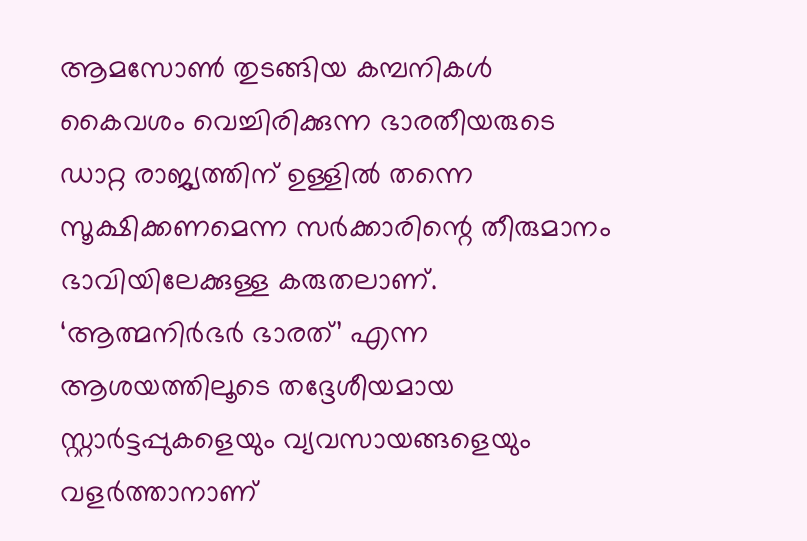ആമസോണ്‍ തുടങ്ങിയ കമ്പനികള്‍ കൈവശം വെച്ചിരിക്കുന്ന ഭാരതീയരുടെ ഡാറ്റ രാജ്യത്തിന് ഉള്ളില്‍ തന്നെ സൂക്ഷിക്കണമെന്ന സര്‍ക്കാരിന്റെ തീരുമാനം ഭാവിയിലേക്കുള്ള കരുതലാണ്. ‘ആത്മനിര്‍ഭര്‍ ഭാരത്’ എന്ന ആശയത്തിലൂടെ തദ്ദേശീയമായ സ്റ്റാര്‍ട്ടപ്പുകളെയും വ്യവസായങ്ങളെയും വളര്‍ത്താനാണ്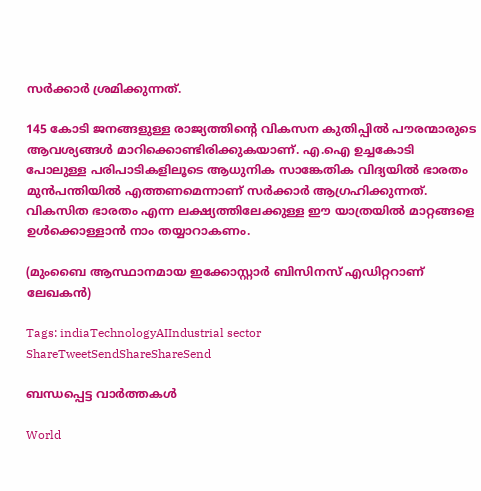സര്‍ക്കാര്‍ ശ്രമിക്കുന്നത്.

145 കോടി ജനങ്ങളുള്ള രാജ്യത്തിന്റെ വികസന കുതിപ്പില്‍ പൗരന്മാരുടെ ആവശ്യങ്ങള്‍ മാറിക്കൊണ്ടിരിക്കുകയാണ്. എ.ഐ ഉച്ചകോടി പോലുള്ള പരിപാടികളിലൂടെ ആധുനിക സാങ്കേതിക വിദ്യയില്‍ ഭാരതം മുന്‍പന്തിയില്‍ എത്തണമെന്നാണ് സര്‍ക്കാര്‍ ആഗ്രഹിക്കുന്നത്. വികസിത ഭാരതം എന്ന ലക്ഷ്യത്തിലേക്കുള്ള ഈ യാത്രയില്‍ മാറ്റങ്ങളെ ഉള്‍ക്കൊള്ളാന്‍ നാം തയ്യാറാകണം.

(മുംബൈ ആസ്ഥാനമായ ഇക്കോസ്റ്റാര്‍ ബിസിനസ് എഡിറ്ററാണ് ലേഖകന്‍)

Tags: indiaTechnologyAIIndustrial sector
ShareTweetSendShareShareSend

ബന്ധപ്പെട്ട വാര്‍ത്തകള്‍

World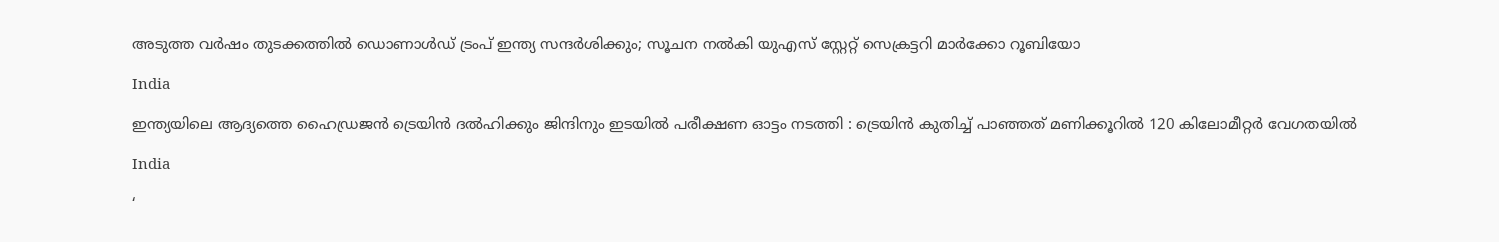അടുത്ത വര്‍ഷം തുടക്കത്തിൽ ഡൊണാള്‍ഡ് ട്രംപ് ഇന്ത്യ സന്ദര്‍ശിക്കും; സൂചന നൽകി യുഎസ് സ്റ്റേറ്റ് സെക്രട്ടറി മാര്‍ക്കോ റൂബിയോ

India

ഇന്ത്യയിലെ ആദ്യത്തെ ഹൈഡ്രജൻ ട്രെയിൻ ദൽഹിക്കും ജിന്ദിനും ഇടയിൽ പരീക്ഷണ ഓട്ടം നടത്തി : ട്രെയിൻ കുതിച്ച് പാഞ്ഞത് മണിക്കൂറിൽ 120 കിലോമീറ്റർ വേഗതയിൽ

India

‘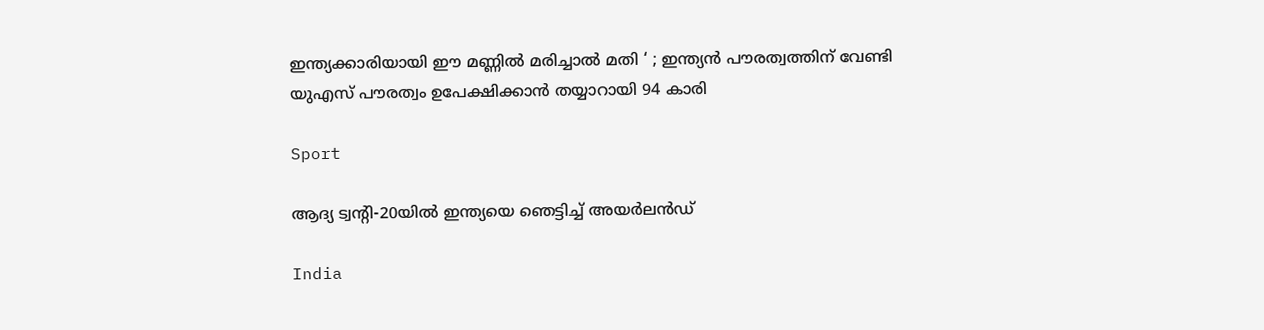ഇന്ത്യക്കാരിയായി ഈ മണ്ണിൽ മരിച്ചാൽ മതി ‘ ; ഇന്ത്യൻ പൗരത്വത്തിന് വേണ്ടി യുഎസ് പൗരത്വം ഉപേക്ഷിക്കാൻ തയ്യാറായി 94 കാരി

Sport

ആദ്യ ട്വന്റി-20യില്‍ ഇന്ത്യയെ ഞെട്ടിച്ച് അയര്‍ലന്‍ഡ്

India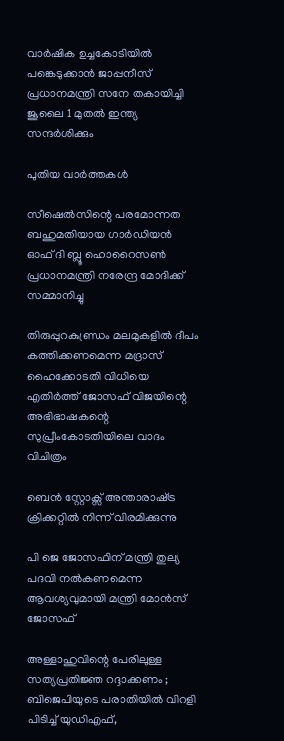വാർഷിക ഉച്ചകോടിയിൽ പങ്കെടുക്കാൻ ജാപ്പനീസ് പ്രധാനമന്ത്രി സനേ തകായിച്ചി ജൂലൈ 1 മുതൽ ഇന്ത്യ സന്ദർശിക്കും

പുതിയ വാര്‍ത്തകള്‍

സീഷെല്‍സിന്റെ പരമോന്നത ബഹുമതിയായ ഗാര്‍ഡിയന്‍ ഓഫ് ദി ബ്ലൂ ഹൊറൈസണ്‍ പ്രധാനമന്ത്രി നരേന്ദ്ര മോദിക്ക് സമ്മാനിച്ചു

തിരുപ്പുറകുണ്ഡ്രം മലമുകളില്‍ ദീപം കത്തിക്കണമെന്ന മദ്രാസ് ഹൈക്കോടതി വിധിയെ എതിര്‍ത്ത് ജോസഫ് വിജയിന്റെ അഭിഭാഷകന്റെ സുപ്രീംകോടതിയിലെ വാദം വിചിത്രം

ബെന്‍ സ്റ്റോക്സ് അന്താരാഷ്‌ട്ര ക്രിക്കറ്റില്‍ നിന്ന് വിരമിക്കുന്നു

പി ജെ ജോസഫിന് മന്ത്രി തുല്യ പദവി നല്‍കണമെന്ന ആവശ്യവുമായി മന്ത്രി മോന്‍സ് ജോസഫ്

അള്ളാഹുവിന്റെ പേരിലുള്ള സത്യപ്രതിജ്ഞ റദ്ദാക്കണം ; ബിജെപിയുടെ പരാതിയിൽ വിറളി പിടിച്ച് യുഡിഎഫ്,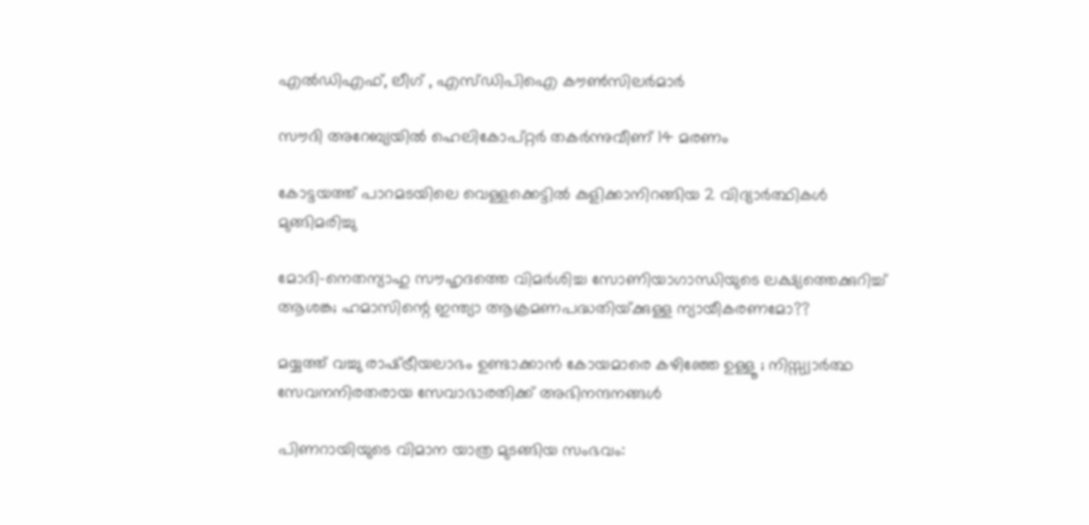എൽഡിഎഫ്, ലീഗ് , എസ്ഡിപിഐ കൗൺസിലർമാർ

സൗദി അറേബ്യയില്‍ ഹെലികോപ്റ്റര്‍ തകര്‍ന്നുവീണ് 14 മരണം

കോട്ടയത്ത് പാറമടയിലെ വെള്ളക്കെട്ടില്‍ കുളിക്കാനിറങ്ങിയ 2 വിദ്യാര്‍ത്ഥികള്‍ മുങ്ങിമരിച്ചു

മോദി-നെതന്യാഹു സൗഹൃദത്തെ വിമര്‍ശിച്ച സോണിയാഗാന്ധിയുടെ ലക്ഷ്യത്തെക്കുറിച്ച് ആശങ്ക; ഹമാസിന്റെ ഇന്ത്യാ ആക്രമണപദ്ധതിയ്‌ക്കുള്ള ന്യായീകരണമോ??

മയ്യത്ത് വച്ചു രാഷ്‌ട്രീയലാഭം ഉണ്ടാക്കാൻ കോയമാരെ കഴിഞ്ഞേ ഉള്ളൂ ; നിസ്സ്വാർത്ഥ സേവനനിരതരായ സേവാഭാരതിക്ക് അഭിനന്ദനങ്ങൾ

പിണറായിയുടെ വിമാന യാത്ര മുടങ്ങിയ സംഭവം: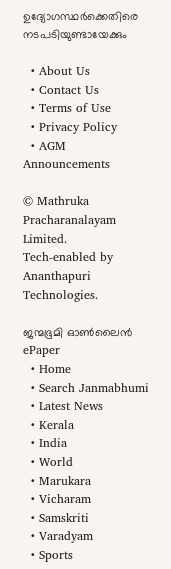ഉദ്യോഗസ്ഥര്‍ക്കെതിരെ നടപടിയുണ്ടായേക്കും

  • About Us
  • Contact Us
  • Terms of Use
  • Privacy Policy
  • AGM Announcements

© Mathruka Pracharanalayam Limited.
Tech-enabled by Ananthapuri Technologies.

ജന്മഭൂമി ഓണ്‍ലൈന്‍
ePaper
  • Home
  • Search Janmabhumi
  • Latest News
  • Kerala
  • India
  • World
  • Marukara
  • Vicharam
  • Samskriti
  • Varadyam
  • Sports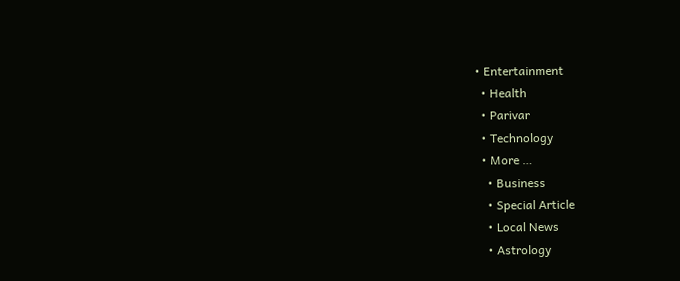• Entertainment
  • Health
  • Parivar
  • Technology
  • More …
    • Business
    • Special Article
    • Local News
    • Astrology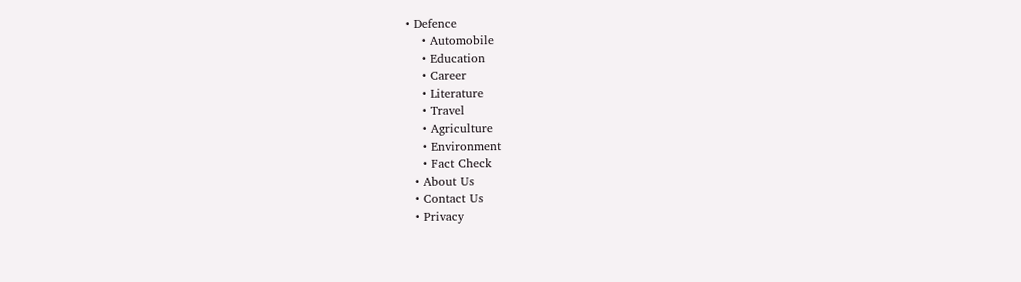• Defence
    • Automobile
    • Education
    • Career
    • Literature
    • Travel
    • Agriculture
    • Environment
    • Fact Check
  • About Us
  • Contact Us
  • Privacy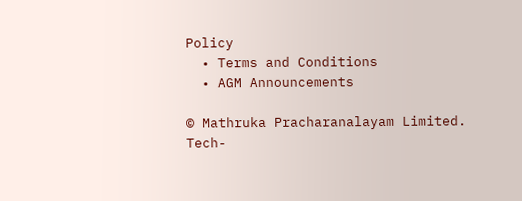Policy
  • Terms and Conditions
  • AGM Announcements

© Mathruka Pracharanalayam Limited.
Tech-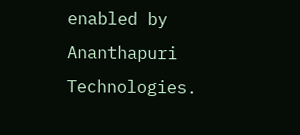enabled by Ananthapuri Technologies.